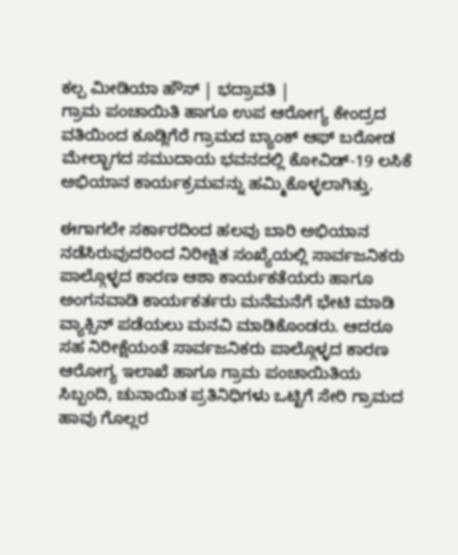ಕಲ್ಪ ಮೀಡಿಯಾ ಹೌಸ್ | ಭದ್ರಾವತಿ |
ಗ್ರಾಮ ಪಂಚಾಯಿತಿ ಹಾಗೂ ಉಪ ಆರೋಗ್ಯ ಕೇಂದ್ರದ ವತಿಯಿಂದ ಕೂಡ್ಲಿಗೆರೆ ಗ್ರಾಮದ ಬ್ಯಾಂಕ್ ಆಫ್ ಬರೋಡ ಮೇಲ್ಭಾಗದ ಸಮುದಾಯ ಭವನದಲ್ಲಿ ಕೋವಿಡ್-19 ಲಸಿಕೆ ಅಭಿಯಾನ ಕಾರ್ಯಕ್ರಮವನ್ನು ಹಮ್ಮಿಕೊಳ್ಳಲಾಗಿತ್ತು.

ಈಗಾಗಲೇ ಸರ್ಕಾರದಿಂದ ಹಲವು ಬಾರಿ ಅಭಿಯಾನ ನಡೆಸಿರುವುದರಿಂದ ನಿರೀಕ್ಷಿತ ಸಂಖ್ಯೆಯಲ್ಲಿ ಸಾರ್ವಜನಿಕರು ಪಾಲ್ಗೊಳ್ಳದ ಕಾರಣ ಆಶಾ ಕಾರ್ಯಕತೆಯರು ಹಾಗೂ ಅಂಗನವಾಡಿ ಕಾರ್ಯಕರ್ತರು ಮನೆಮನೆಗೆ ಭೇಟಿ ಮಾಡಿ ವ್ಯಾಕ್ಸಿನ್ ಪಡೆಯಲು ಮನವಿ ಮಾಡಿಕೊಂಡರು. ಆದರೂ ಸಹ ನಿರೀಕ್ಷೆಯಂತೆ ಸಾರ್ವಜನಿಕರು ಪಾಲ್ಗೊಳ್ಳದ ಕಾರಣ ಆರೋಗ್ಯ ಇಲಾಖೆ ಹಾಗೂ ಗ್ರಾಮ ಪಂಚಾಯಿತಿಯ ಸಿಬ್ಬಂದಿ, ಚುನಾಯಿತ ಪ್ರತಿನಿಧಿಗಳು ಒಟ್ಟಿಗೆ ಸೇರಿ ಗ್ರಾಮದ ಹಾವು ಗೊಲ್ಲರ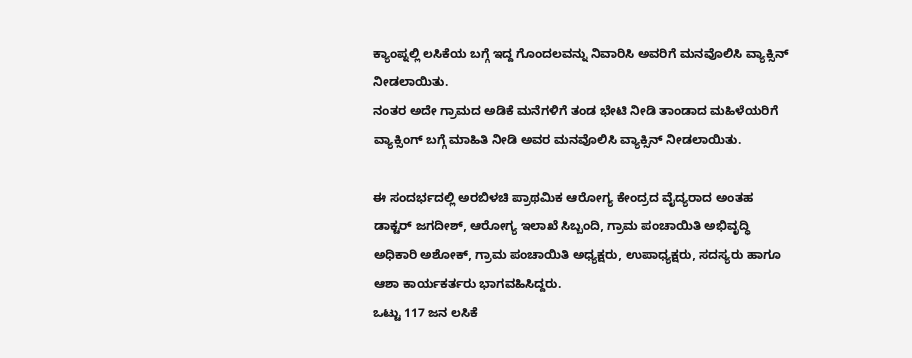ಕ್ಯಾಂಪ್ನಲ್ಲಿ ಲಸಿಕೆಯ ಬಗ್ಗೆ ಇದ್ದ ಗೊಂದಲವನ್ನು ನಿವಾರಿಸಿ ಅವರಿಗೆ ಮನವೊಲಿಸಿ ವ್ಯಾಕ್ಸಿನ್ ನೀಡಲಾಯಿತು.
ನಂತರ ಅದೇ ಗ್ರಾಮದ ಅಡಿಕೆ ಮನೆಗಳಿಗೆ ತಂಡ ಭೇಟಿ ನೀಡಿ ತಾಂಡಾದ ಮಹಿಳೆಯರಿಗೆ ವ್ಯಾಕ್ಸಿಂಗ್ ಬಗ್ಗೆ ಮಾಹಿತಿ ನೀಡಿ ಅವರ ಮನವೊಲಿಸಿ ವ್ಯಾಕ್ಸಿನ್ ನೀಡಲಾಯಿತು.

ಈ ಸಂದರ್ಭದಲ್ಲಿ ಅರಬಿಳಚಿ ಪ್ರಾಥಮಿಕ ಆರೋಗ್ಯ ಕೇಂದ್ರದ ವೈದ್ಯರಾದ ಅಂತಹ ಡಾಕ್ಟರ್ ಜಗದೀಶ್, ಆರೋಗ್ಯ ಇಲಾಖೆ ಸಿಬ್ಬಂದಿ, ಗ್ರಾಮ ಪಂಚಾಯಿತಿ ಅಭಿವೃದ್ಧಿ ಅಧಿಕಾರಿ ಅಶೋಕ್, ಗ್ರಾಮ ಪಂಚಾಯಿತಿ ಅಧ್ಯಕ್ಷರು, ಉಪಾಧ್ಯಕ್ಷರು, ಸದಸ್ಯರು ಹಾಗೂ ಆಶಾ ಕಾರ್ಯಕರ್ತರು ಭಾಗವಹಿಸಿದ್ದರು.
ಒಟ್ಟು 117 ಜನ ಲಸಿಕೆ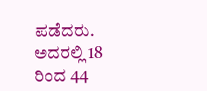ಪಡೆದರು. ಅದರಲ್ಲಿ 18 ರಿಂದ 44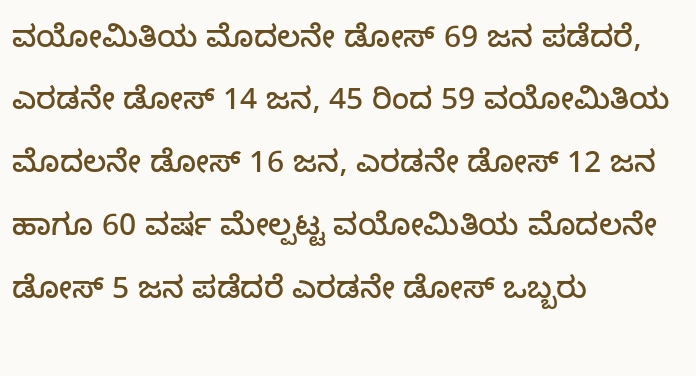ವಯೋಮಿತಿಯ ಮೊದಲನೇ ಡೋಸ್ 69 ಜನ ಪಡೆದರೆ, ಎರಡನೇ ಡೋಸ್ 14 ಜನ, 45 ರಿಂದ 59 ವಯೋಮಿತಿಯ ಮೊದಲನೇ ಡೋಸ್ 16 ಜನ, ಎರಡನೇ ಡೋಸ್ 12 ಜನ ಹಾಗೂ 60 ವರ್ಷ ಮೇಲ್ಪಟ್ಟ ವಯೋಮಿತಿಯ ಮೊದಲನೇ ಡೋಸ್ 5 ಜನ ಪಡೆದರೆ ಎರಡನೇ ಡೋಸ್ ಒಬ್ಬರು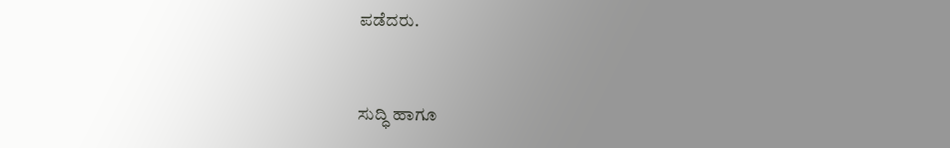ಪಡೆದರು.


ಸುದ್ಧಿ ಹಾಗೂ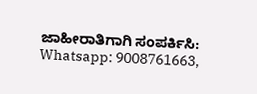ಜಾಹೀರಾತಿಗಾಗಿ ಸಂಪರ್ಕಿಸಿ: Whatsapp: 9008761663,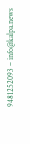9481252093 – info@kalpa.news